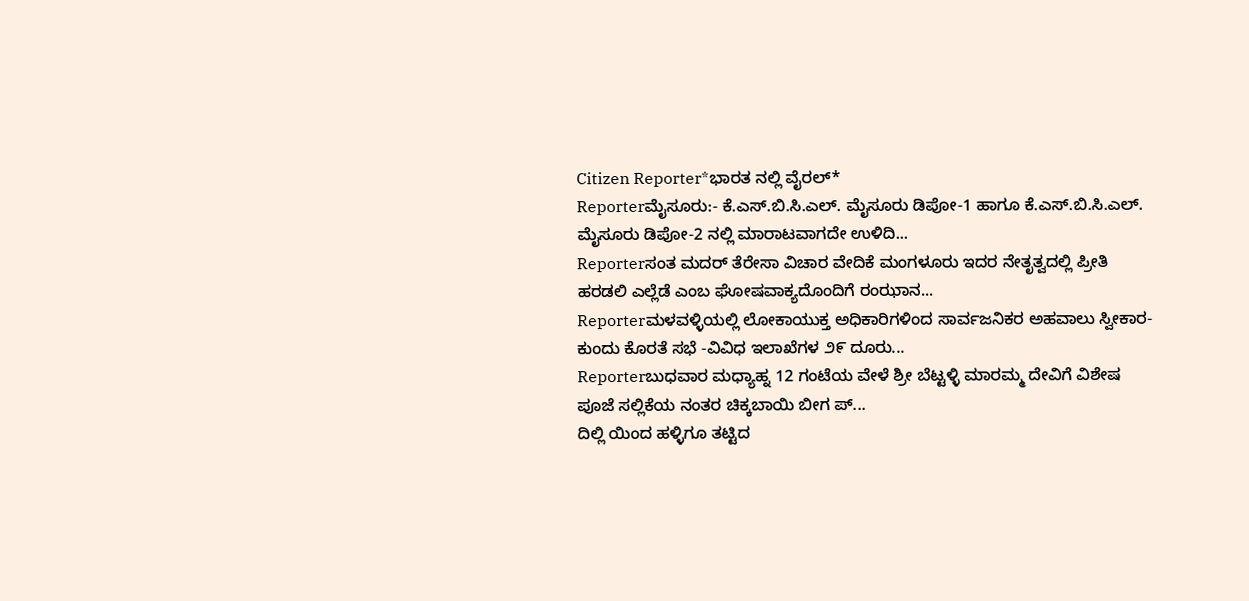Citizen Reporter*ಭಾರತ ನಲ್ಲಿ ವೈರಲ್*
Reporterಮೈಸೂರು:- ಕೆ.ಎಸ್.ಬಿ.ಸಿ.ಎಲ್. ಮೈಸೂರು ಡಿಪೋ-1 ಹಾಗೂ ಕೆ.ಎಸ್.ಬಿ.ಸಿ.ಎಲ್. ಮೈಸೂರು ಡಿಪೋ-2 ನಲ್ಲಿ ಮಾರಾಟವಾಗದೇ ಉಳಿದಿ...
Reporterಸಂತ ಮದರ್ ತೆರೇಸಾ ವಿಚಾರ ವೇದಿಕೆ ಮಂಗಳೂರು ಇದರ ನೇತೃತ್ವದಲ್ಲಿ ಪ್ರೀತಿ ಹರಡಲಿ ಎಲ್ಲೆಡೆ ಎಂಬ ಘೋಷವಾಕ್ಯದೊಂದಿಗೆ ರಂಝಾನ...
Reporterಮಳವಳ್ಳಿಯಲ್ಲಿ ಲೋಕಾಯುಕ್ತ ಅಧಿಕಾರಿಗಳಿಂದ ಸಾರ್ವಜನಿಕರ ಅಹವಾಲು ಸ್ವೀಕಾರ-ಕುಂದು ಕೊರತೆ ಸಭೆ -ವಿವಿಧ ಇಲಾಖೆಗಳ ೨೯ ದೂರು...
Reporterಬುಧವಾರ ಮಧ್ಯಾಹ್ನ 12 ಗಂಟೆಯ ವೇಳೆ ಶ್ರೀ ಬೆಟ್ಟಳ್ಳಿ ಮಾರಮ್ಮ ದೇವಿಗೆ ವಿಶೇಷ ಪೂಜೆ ಸಲ್ಲಿಕೆಯ ನಂತರ ಚಿಕ್ಕಬಾಯಿ ಬೀಗ ಪ್...
ದಿಲ್ಲಿ ಯಿಂದ ಹಳ್ಳಿಗೂ ತಟ್ಟಿದ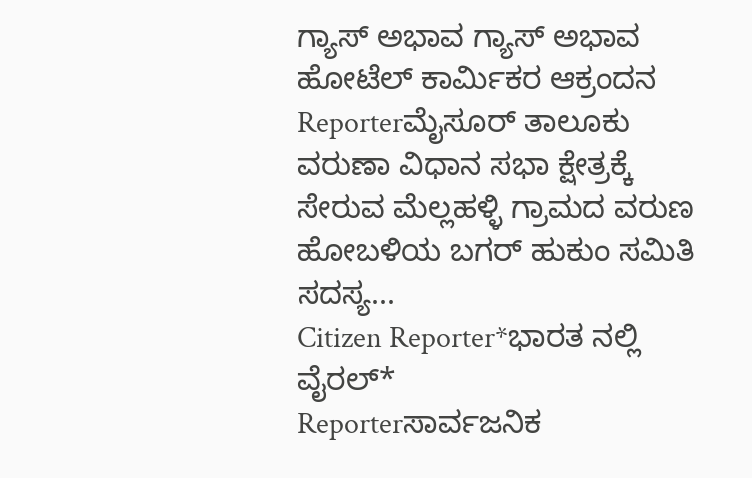ಗ್ಯಾಸ್ ಅಭಾವ ಗ್ಯಾಸ್ ಅಭಾವ ಹೋಟೆಲ್ ಕಾರ್ಮಿಕರ ಆಕ್ರಂದನ
Reporterಮೈಸೂರ್ ತಾಲೂಕು ವರುಣಾ ವಿಧಾನ ಸಭಾ ಕ್ಷೇತ್ರಕ್ಕೆ ಸೇರುವ ಮೆಲ್ಲಹಳ್ಳಿ ಗ್ರಾಮದ ವರುಣ ಹೋಬಳಿಯ ಬಗರ್ ಹುಕುಂ ಸಮಿತಿ ಸದಸ್ಯ...
Citizen Reporter*ಭಾರತ ನಲ್ಲಿ ವೈರಲ್*
Reporterಸಾರ್ವಜನಿಕ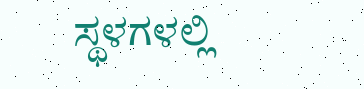ಸ್ಥಳಗಳಲ್ಲಿ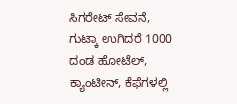ಸಿಗರೇಟ್ ಸೇವನೆ, ಗುಟ್ಕಾ ಉಗಿದರೆ 1000 ದಂಡ ಹೋಟೆಲ್, ಕ್ಯಾಂಟೀನ್, ಕೆಫೆಗಳಲ್ಲಿ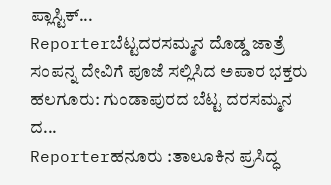ಪ್ಲಾಸ್ಟಿಕ್...
Reporterಬೆಟ್ಟದರಸಮ್ಮನ ದೊಡ್ಡ ಜಾತ್ರೆ ಸಂಪನ್ನ ದೇವಿಗೆ ಪೂಜೆ ಸಲ್ಲಿಸಿದ ಅಪಾರ ಭಕ್ತರು ಹಲಗೂರು: ಗುಂಡಾಪುರದ ಬೆಟ್ಟ ದರಸಮ್ಮನ ದ...
Reporterಹನೂರು :ತಾಲೂಕಿನ ಪ್ರಸಿದ್ಧ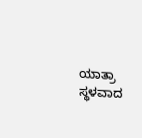ಯಾತ್ರಾ ಸ್ಥಳವಾದ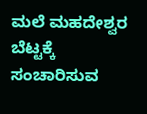ಮಲೆ ಮಹದೇಶ್ವರ ಬೆಟ್ಟಕ್ಕೆ ಸಂಚಾರಿಸುವ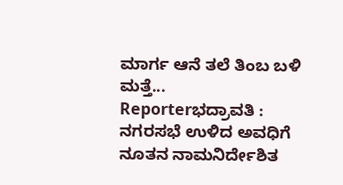ಮಾರ್ಗ ಆನೆ ತಲೆ ತಿಂಬ ಬಳಿ ಮತ್ತೆ...
Reporterಭದ್ರಾವತಿ : ನಗರಸಭೆ ಉಳಿದ ಅವಧಿಗೆ ನೂತನ ನಾಮನಿರ್ದೇಶಿತ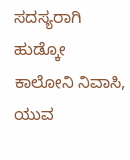ಸದಸ್ಯರಾಗಿ ಹುಡ್ಕೋ ಕಾಲೋನಿ ನಿವಾಸಿ, ಯುವ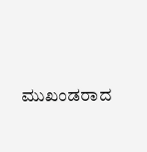ಮುಖಂಡರಾದ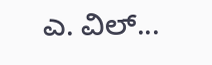ಎ. ವಿಲ್...